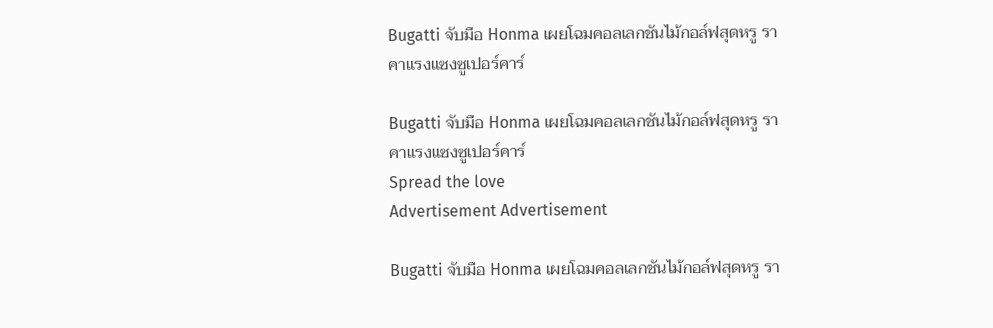Bugatti จับมือ Honma เผยโฉมคอลเลกชันไม้กอล์ฟสุดหรู ราคาแรงแซงซูเปอร์คาร์

Bugatti จับมือ Honma เผยโฉมคอลเลกชันไม้กอล์ฟสุดหรู ราคาแรงแซงซูเปอร์คาร์
Spread the love
Advertisement Advertisement

Bugatti จับมือ Honma เผยโฉมคอลเลกชันไม้กอล์ฟสุดหรู รา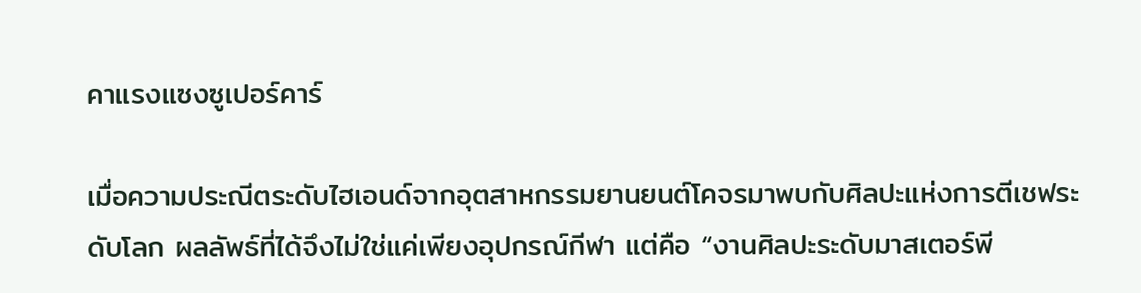คาแรงแซงซูเปอร์คาร์

เมื่อความประณีตระดับไฮเอนด์จากอุตสาหกรรมยานยนต์โคจรมาพบกับศิลปะแห่งการตีเชฟระดับโลก ผลลัพธ์ที่ได้จึงไม่ใช่แค่เพียงอุปกรณ์กีฬา แต่คือ “งานศิลปะระดับมาสเตอร์พี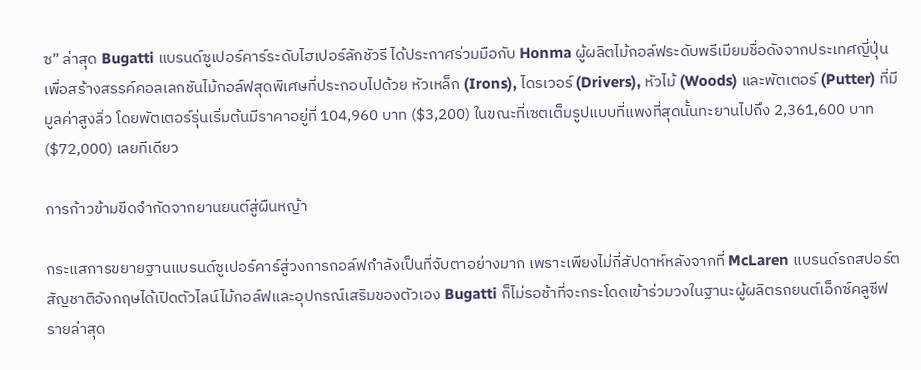ซ” ล่าสุด Bugatti แบรนด์ซูเปอร์คาร์ระดับไฮเปอร์ลักชัวรี ได้ประกาศร่วมมือกับ Honma ผู้ผลิตไม้กอล์ฟระดับพรีเมียมชื่อดังจากประเทศญี่ปุ่น เพื่อสร้างสรรค์คอลเลกชันไม้กอล์ฟสุดพิเศษที่ประกอบไปด้วย หัวเหล็ก (Irons), ไดรเวอร์ (Drivers), หัวไม้ (Woods) และพัตเตอร์ (Putter) ที่มีมูลค่าสูงลิ่ว โดยพัตเตอร์รุ่นเริ่มต้นมีราคาอยู่ที่ 104,960 บาท ($3,200) ในขณะที่เซตเต็มรูปแบบที่แพงที่สุดนั้นทะยานไปถึง 2,361,600 บาท ($72,000) เลยทีเดียว

การก้าวข้ามขีดจำกัดจากยานยนต์สู่ผืนหญ้า

กระแสการขยายฐานแบรนด์ซูเปอร์คาร์สู่วงการกอล์ฟกำลังเป็นที่จับตาอย่างมาก เพราะเพียงไม่กี่สัปดาห์หลังจากที่ McLaren แบรนด์รถสปอร์ตสัญชาติอังกฤษได้เปิดตัวไลน์ไม้กอล์ฟและอุปกรณ์เสริมของตัวเอง Bugatti ก็ไม่รอช้าที่จะกระโดดเข้าร่วมวงในฐานะผู้ผลิตรถยนต์เอ็กซ์คลูซีฟรายล่าสุด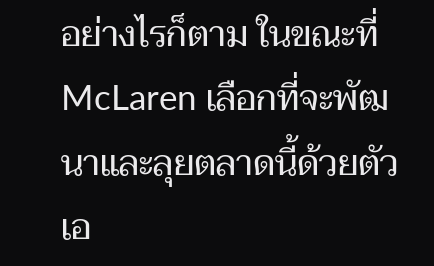อย่างไรก็ตาม ในขณะที่ McLaren เลือกที่จะพัฒนาและลุยตลาดนี้ด้วยตัวเอ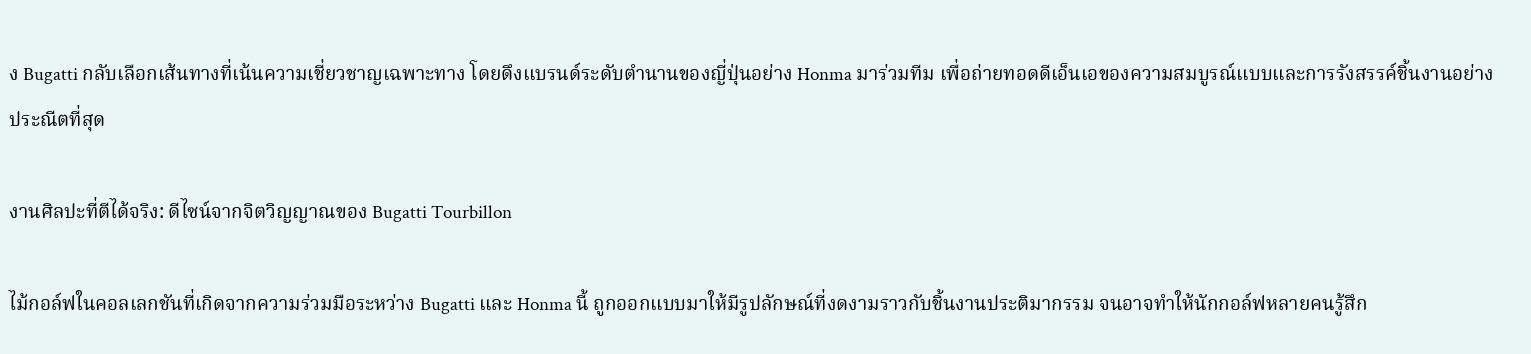ง Bugatti กลับเลือกเส้นทางที่เน้นความเชี่ยวชาญเฉพาะทาง โดยดึงแบรนด์ระดับตำนานของญี่ปุ่นอย่าง Honma มาร่วมทีม เพื่อถ่ายทอดดีเอ็นเอของความสมบูรณ์แบบและการรังสรรค์ชิ้นงานอย่างประณีตที่สุด

งานศิลปะที่ตีได้จริง: ดีไซน์จากจิตวิญญาณของ Bugatti Tourbillon

ไม้กอล์ฟในคอลเลกชันที่เกิดจากความร่วมมือระหว่าง Bugatti และ Honma นี้ ถูกออกแบบมาให้มีรูปลักษณ์ที่งดงามราวกับชิ้นงานประติมากรรม จนอาจทำให้นักกอล์ฟหลายคนรู้สึก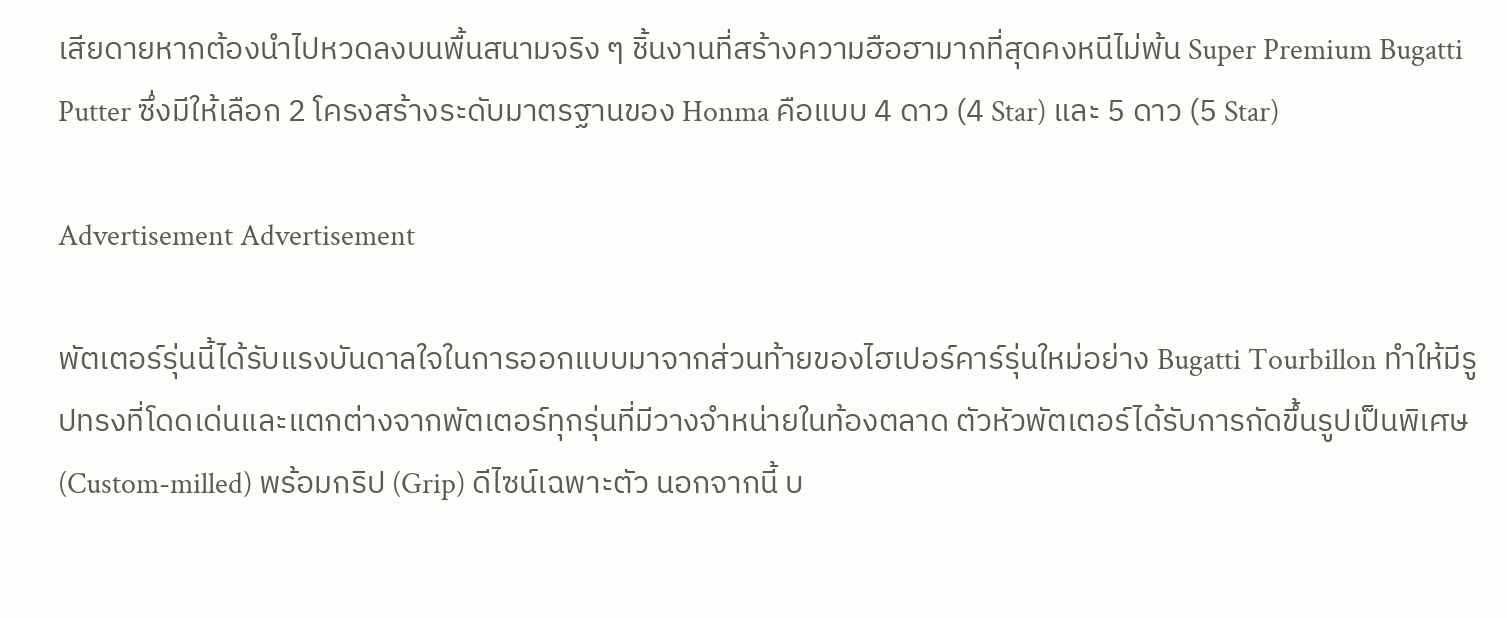เสียดายหากต้องนำไปหวดลงบนพื้นสนามจริง ๆ ชิ้นงานที่สร้างความฮือฮามากที่สุดคงหนีไม่พ้น Super Premium Bugatti Putter ซึ่งมีให้เลือก 2 โครงสร้างระดับมาตรฐานของ Honma คือแบบ 4 ดาว (4 Star) และ 5 ดาว (5 Star)

Advertisement Advertisement

พัตเตอร์รุ่นนี้ได้รับแรงบันดาลใจในการออกแบบมาจากส่วนท้ายของไฮเปอร์คาร์รุ่นใหม่อย่าง Bugatti Tourbillon ทำให้มีรูปทรงที่โดดเด่นและแตกต่างจากพัตเตอร์ทุกรุ่นที่มีวางจำหน่ายในท้องตลาด ตัวหัวพัตเตอร์ได้รับการกัดขึ้นรูปเป็นพิเศษ (Custom-milled) พร้อมกริป (Grip) ดีไซน์เฉพาะตัว นอกจากนี้ บ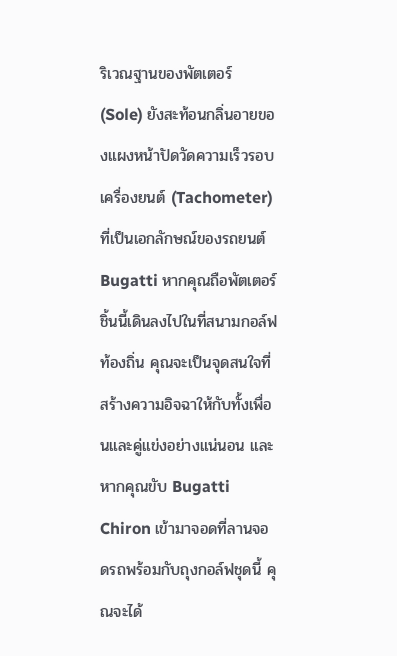ริเวณฐานของพัตเตอร์ (Sole) ยังสะท้อนกลิ่นอายของแผงหน้าปัดวัดความเร็วรอบเครื่องยนต์ (Tachometer) ที่เป็นเอกลักษณ์ของรถยนต์ Bugatti หากคุณถือพัตเตอร์ชิ้นนี้เดินลงไปในที่สนามกอล์ฟท้องถิ่น คุณจะเป็นจุดสนใจที่สร้างความอิจฉาให้กับทั้งเพื่อนและคู่แข่งอย่างแน่นอน และหากคุณขับ Bugatti Chiron เข้ามาจอดที่ลานจอดรถพร้อมกับถุงกอล์ฟชุดนี้ คุณจะได้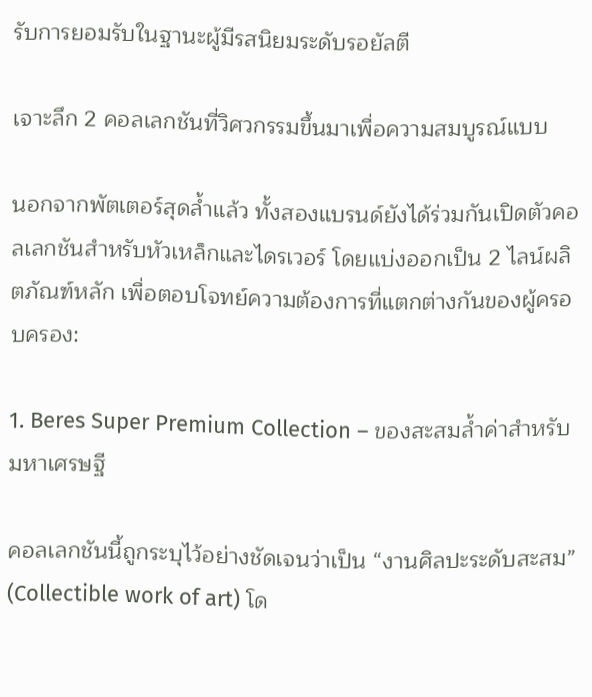รับการยอมรับในฐานะผู้มีรสนิยมระดับรอยัลตี

เจาะลึก 2 คอลเลกชันที่วิศวกรรมขึ้นมาเพื่อความสมบูรณ์แบบ

นอกจากพัตเตอร์สุดล้ำแล้ว ทั้งสองแบรนด์ยังได้ร่วมกันเปิดตัวคอลเลกชันสำหรับหัวเหล็กและไดรเวอร์ โดยแบ่งออกเป็น 2 ไลน์ผลิตภัณฑ์หลัก เพื่อตอบโจทย์ความต้องการที่แตกต่างกันของผู้ครอบครอง:

1. Beres Super Premium Collection – ของสะสมล้ำค่าสำหรับมหาเศรษฐี

คอลเลกชันนี้ถูกระบุไว้อย่างชัดเจนว่าเป็น “งานศิลปะระดับสะสม” (Collectible work of art) โด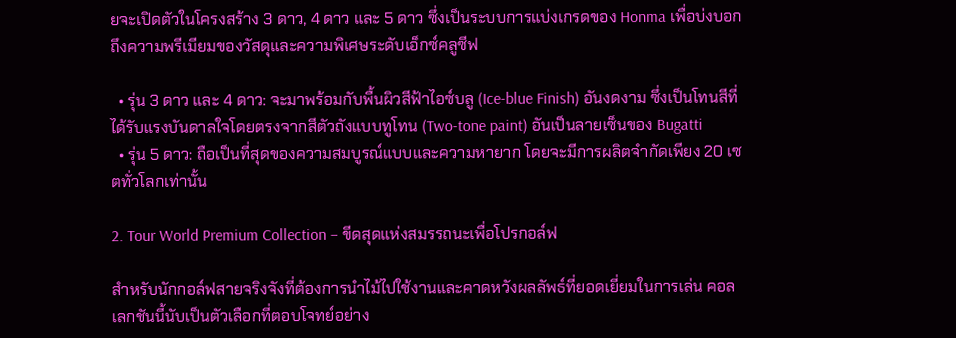ยจะเปิดตัวในโครงสร้าง 3 ดาว, 4 ดาว และ 5 ดาว ซึ่งเป็นระบบการแบ่งเกรดของ Honma เพื่อบ่งบอกถึงความพรีเมียมของวัสดุและความพิเศษระดับเอ็กซ์คลูซีฟ

  • รุ่น 3 ดาว และ 4 ดาว: จะมาพร้อมกับพื้นผิวสีฟ้าไอซ์บลู (Ice-blue Finish) อันงดงาม ซึ่งเป็นโทนสีที่ได้รับแรงบันดาลใจโดยตรงจากสีตัวถังแบบทูโทน (Two-tone paint) อันเป็นลายเซ็นของ Bugatti
  • รุ่น 5 ดาว: ถือเป็นที่สุดของความสมบูรณ์แบบและความหายาก โดยจะมีการผลิตจำกัดเพียง 20 เซตทั่วโลกเท่านั้น

2. Tour World Premium Collection – ขีดสุดแห่งสมรรถนะเพื่อโปรกอล์ฟ

สำหรับนักกอล์ฟสายจริงจังที่ต้องการนำไม้ไปใช้งานและคาดหวังผลลัพธ์ที่ยอดเยี่ยมในการเล่น คอลเลกชันนี้นับเป็นตัวเลือกที่ตอบโจทย์อย่าง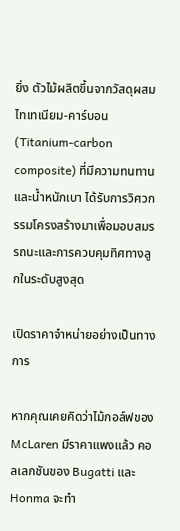ยิ่ง ตัวไม้ผลิตขึ้นจากวัสดุผสมไทเทเนียม-คาร์บอน (Titanium-carbon composite) ที่มีความทนทานและน้ำหนักเบา ได้รับการวิศวกรรมโครงสร้างมาเพื่อมอบสมรรถนะและการควบคุมทิศทางลูกในระดับสูงสุด

เปิดราคาจำหน่ายอย่างเป็นทางการ

หากคุณเคยคิดว่าไม้กอล์ฟของ McLaren มีราคาแพงแล้ว คอลเลกชันของ Bugatti และ Honma จะทำ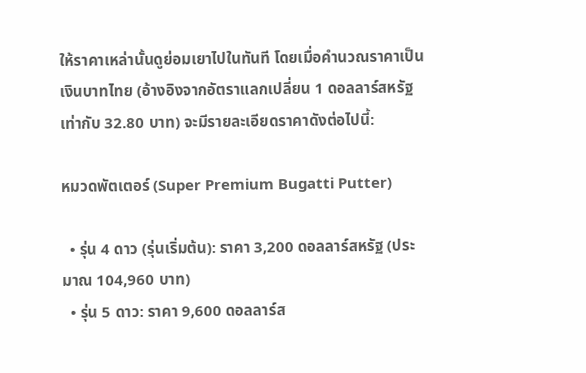ให้ราคาเหล่านั้นดูย่อมเยาไปในทันที โดยเมื่อคำนวณราคาเป็นเงินบาทไทย (อ้างอิงจากอัตราแลกเปลี่ยน 1 ดอลลาร์สหรัฐ เท่ากับ 32.80 บาท) จะมีรายละเอียดราคาดังต่อไปนี้:

หมวดพัตเตอร์ (Super Premium Bugatti Putter)

  • รุ่น 4 ดาว (รุ่นเริ่มต้น): ราคา 3,200 ดอลลาร์สหรัฐ (ประมาณ 104,960 บาท)
  • รุ่น 5 ดาว: ราคา 9,600 ดอลลาร์ส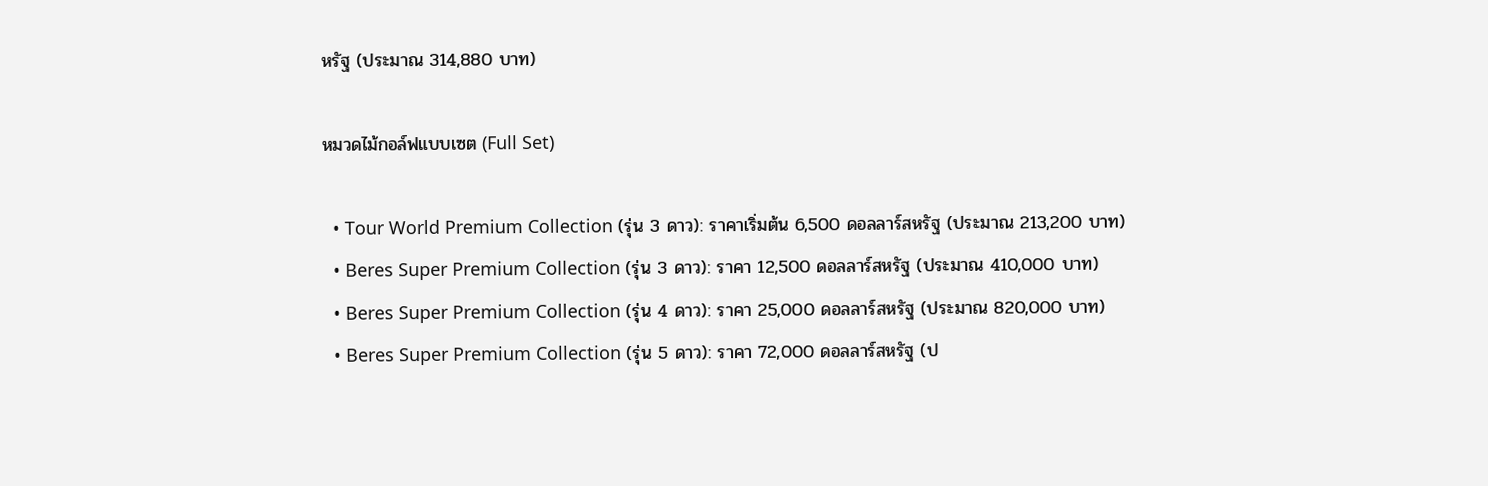หรัฐ (ประมาณ 314,880 บาท)

หมวดไม้กอล์ฟแบบเซต (Full Set)

  • Tour World Premium Collection (รุ่น 3 ดาว): ราคาเริ่มต้น 6,500 ดอลลาร์สหรัฐ (ประมาณ 213,200 บาท)
  • Beres Super Premium Collection (รุ่น 3 ดาว): ราคา 12,500 ดอลลาร์สหรัฐ (ประมาณ 410,000 บาท)
  • Beres Super Premium Collection (รุ่น 4 ดาว): ราคา 25,000 ดอลลาร์สหรัฐ (ประมาณ 820,000 บาท)
  • Beres Super Premium Collection (รุ่น 5 ดาว): ราคา 72,000 ดอลลาร์สหรัฐ (ป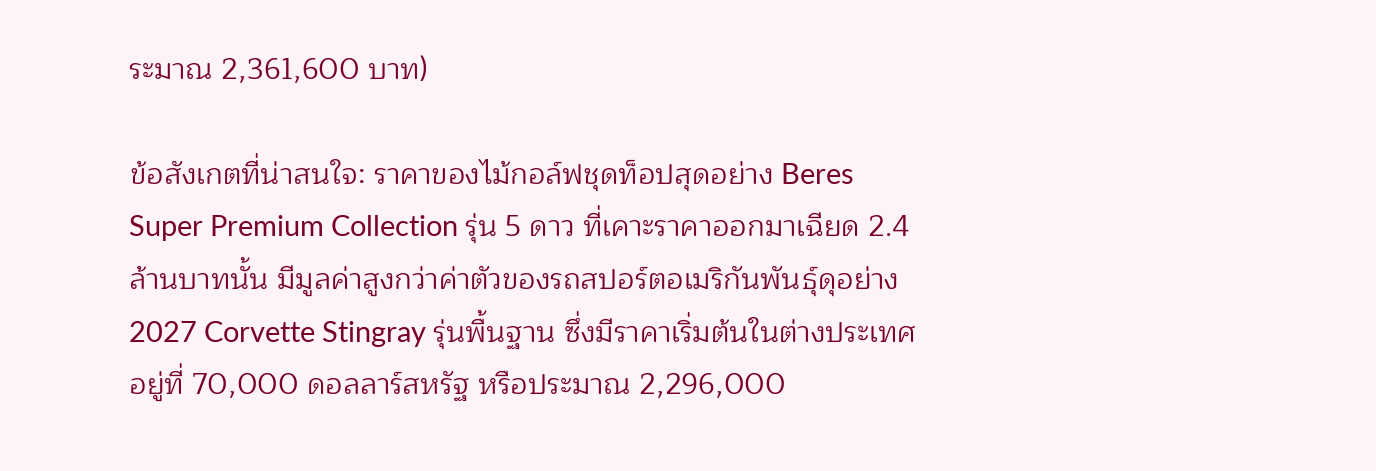ระมาณ 2,361,600 บาท)

ข้อสังเกตที่น่าสนใจ: ราคาของไม้กอล์ฟชุดท็อปสุดอย่าง Beres Super Premium Collection รุ่น 5 ดาว ที่เคาะราคาออกมาเฉียด 2.4 ล้านบาทนั้น มีมูลค่าสูงกว่าค่าตัวของรถสปอร์ตอเมริกันพันธุ์ดุอย่าง 2027 Corvette Stingray รุ่นพื้นฐาน ซึ่งมีราคาเริ่มต้นในต่างประเทศอยู่ที่ 70,000 ดอลลาร์สหรัฐ หรือประมาณ 2,296,000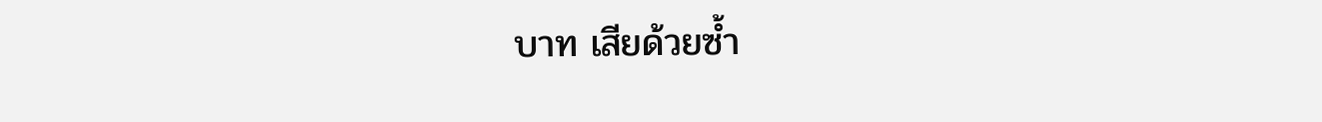บาท เสียด้วยซ้ำ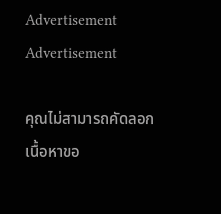Advertisement Advertisement

คุณไม่สามารถคัดลอกเนื้อหาขอ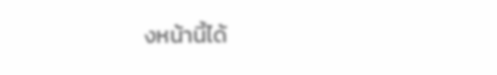งหน้านี้ได้